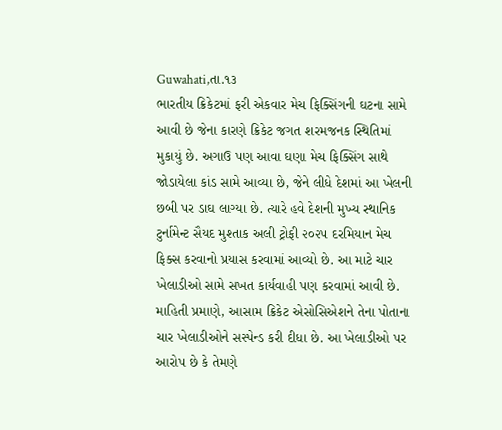Guwahati,તા.૧૩
ભારતીય ક્રિકેટમાં ફરી એકવાર મેચ ફિક્સિંગની ઘટના સામે આવી છે જેના કારણે ક્રિકેટ જગત શરમજનક સ્થિતિમાં મુકાયું છે. અગાઉ પણ આવા ઘણા મેચ ફિક્સિંગ સાથે જોડાયેલા કાંડ સામે આવ્યા છે, જેને લીધે દેશમાં આ ખેલની છબી પર ડાઘ લાગ્યા છે. ત્યારે હવે દેશની મુખ્ય સ્થાનિક ટુર્નામેન્ટ સૈયદ મુશ્તાક અલી ટ્રોફી ૨૦૨૫ દરમિયાન મેચ ફિક્સ કરવાનો પ્રયાસ કરવામાં આવ્યો છે. આ માટે ચાર ખેલાડીઓ સામે સખત કાર્યવાહી પણ કરવામાં આવી છે.
માહિતી પ્રમાણે, આસામ ક્રિકેટ એસોસિએશને તેના પોતાના ચાર ખેલાડીઓને સસ્પેન્ડ કરી દીધા છે. આ ખેલાડીઓ પર આરોપ છે કે તેમણે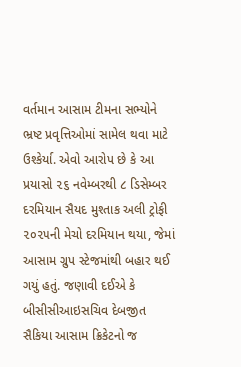વર્તમાન આસામ ટીમના સભ્યોને ભ્રષ્ટ પ્રવૃત્તિઓમાં સામેલ થવા માટે ઉશ્કેર્યા. એવો આરોપ છે કે આ પ્રયાસો ૨૬ નવેમ્બરથી ૮ ડિસેમ્બર દરમિયાન સૈયદ મુશ્તાક અલી ટ્રોફી ૨૦૨૫ની મેચો દરમિયાન થયા, જેમાં આસામ ગ્રુપ સ્ટેજમાંથી બહાર થઈ ગયું હતું. જણાવી દઈએ કે બીસીસીઆઇસચિવ દેબજીત સૈકિયા આસામ ક્રિકેટનો જ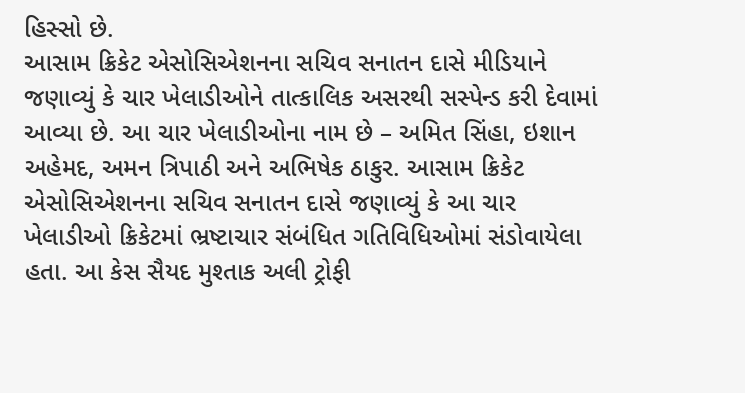હિસ્સો છે.
આસામ ક્રિકેટ એસોસિએશનના સચિવ સનાતન દાસે મીડિયાને જણાવ્યું કે ચાર ખેલાડીઓને તાત્કાલિક અસરથી સસ્પેન્ડ કરી દેવામાં આવ્યા છે. આ ચાર ખેલાડીઓના નામ છે – અમિત સિંહા, ઇશાન અહેમદ, અમન ત્રિપાઠી અને અભિષેક ઠાકુર. આસામ ક્રિકેટ એસોસિએશનના સચિવ સનાતન દાસે જણાવ્યું કે આ ચાર ખેલાડીઓ ક્રિકેટમાં ભ્રષ્ટાચાર સંબંધિત ગતિવિધિઓમાં સંડોવાયેલા હતા. આ કેસ સૈયદ મુશ્તાક અલી ટ્રોફી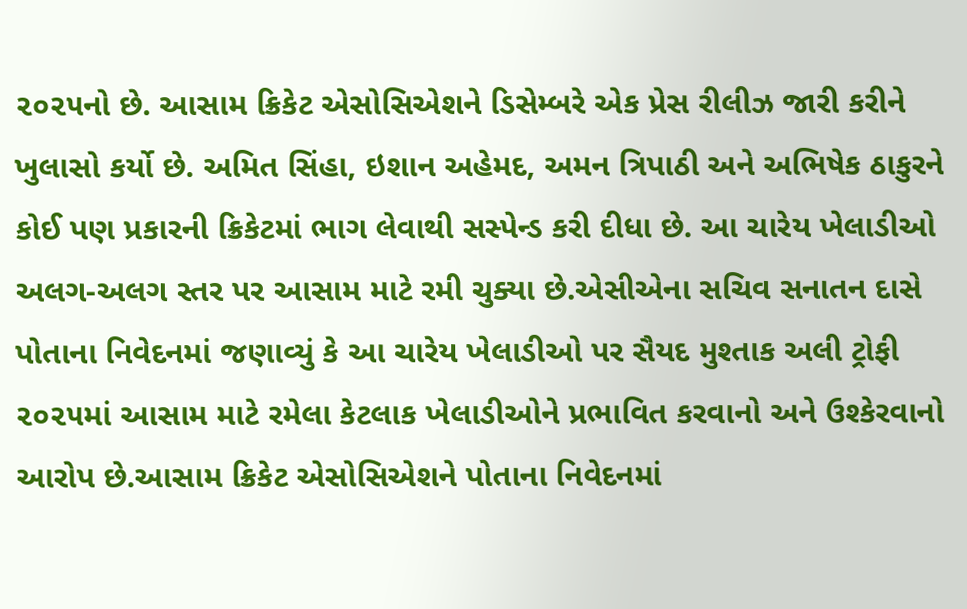૨૦૨૫નો છે. આસામ ક્રિકેટ એસોસિએશને ડિસેમ્બરે એક પ્રેસ રીલીઝ જારી કરીને ખુલાસો કર્યો છે. અમિત સિંહા, ઇશાન અહેમદ, અમન ત્રિપાઠી અને અભિષેક ઠાકુરને કોઈ પણ પ્રકારની ક્રિકેટમાં ભાગ લેવાથી સસ્પેન્ડ કરી દીધા છે. આ ચારેય ખેલાડીઓ અલગ-અલગ સ્તર પર આસામ માટે રમી ચુક્યા છે.એસીએના સચિવ સનાતન દાસે પોતાના નિવેદનમાં જણાવ્યું કે આ ચારેય ખેલાડીઓ પર સૈયદ મુશ્તાક અલી ટ્રોફી ૨૦૨૫માં આસામ માટે રમેલા કેટલાક ખેલાડીઓને પ્રભાવિત કરવાનો અને ઉશ્કેરવાનો આરોપ છે.આસામ ક્રિકેટ એસોસિએશને પોતાના નિવેદનમાં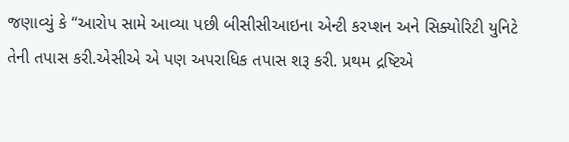જણાવ્યું કે “આરોપ સામે આવ્યા પછી બીસીસીઆઇના એન્ટી કરપ્શન અને સિક્યોરિટી યુનિટે તેની તપાસ કરી.એસીએ એ પણ અપરાધિક તપાસ શરૂ કરી. પ્રથમ દ્રષ્ટિએ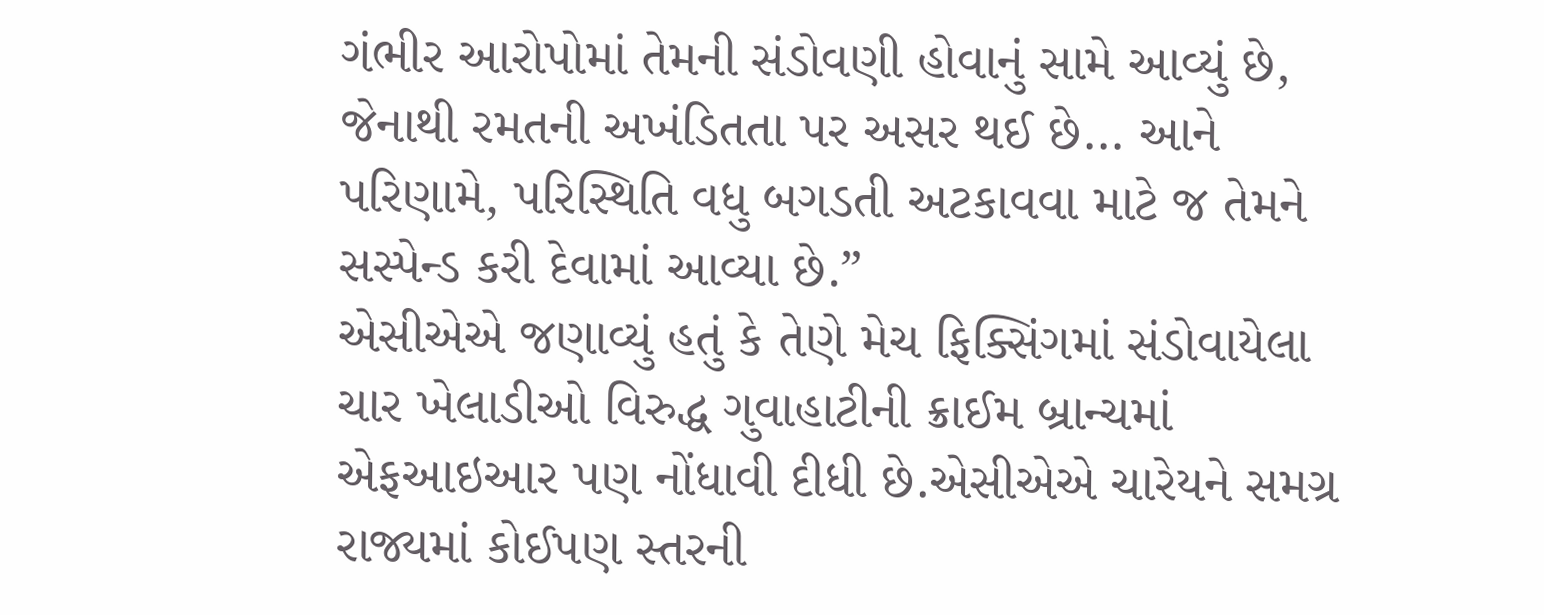ગંભીર આરોપોમાં તેમની સંડોવણી હોવાનું સામે આવ્યું છે, જેનાથી રમતની અખંડિતતા પર અસર થઈ છે… આને પરિણામે, પરિસ્થિતિ વધુ બગડતી અટકાવવા માટે જ તેમને સસ્પેન્ડ કરી દેવામાં આવ્યા છે.”
એસીએએ જણાવ્યું હતું કે તેણે મેચ ફિક્સિંગમાં સંડોવાયેલા ચાર ખેલાડીઓ વિરુદ્ધ ગુવાહાટીની ક્રાઈમ બ્રાન્ચમાં એફઆઇઆર પણ નોંધાવી દીધી છે.એસીએએ ચારેયને સમગ્ર રાજ્યમાં કોઈપણ સ્તરની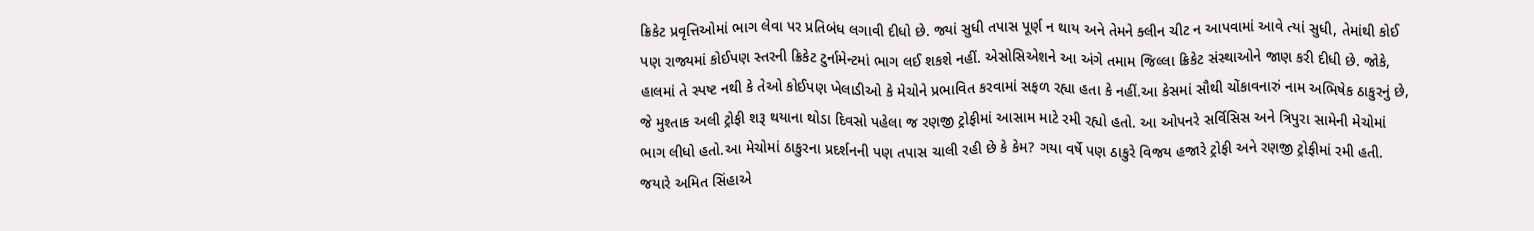ક્રિકેટ પ્રવૃત્તિઓમાં ભાગ લેવા પર પ્રતિબંધ લગાવી દીધો છે. જ્યાં સુધી તપાસ પૂર્ણ ન થાય અને તેમને ક્લીન ચીટ ન આપવામાં આવે ત્યાં સુધી, તેમાંથી કોઈ પણ રાજ્યમાં કોઈપણ સ્તરની ક્રિકેટ ટુર્નામેન્ટમાં ભાગ લઈ શકશે નહીં. એસોસિએશને આ અંગે તમામ જિલ્લા ક્રિકેટ સંસ્થાઓને જાણ કરી દીધી છે. જોકે, હાલમાં તે સ્પષ્ટ નથી કે તેઓ કોઈપણ ખેલાડીઓ કે મેચોને પ્રભાવિત કરવામાં સફળ રહ્યા હતા કે નહીં.આ કેસમાં સૌથી ચોંકાવનારું નામ અભિષેક ઠાકુરનું છે, જે મુશ્તાક અલી ટ્રોફી શરૂ થયાના થોડા દિવસો પહેલા જ રણજી ટ્રોફીમાં આસામ માટે રમી રહ્યો હતો. આ ઓપનરે સર્વિસિસ અને ત્રિપુરા સામેની મેચોમાં ભાગ લીધો હતો.આ મેચોમાં ઠાકુરના પ્રદર્શનની પણ તપાસ ચાલી રહી છે કે કેમ? ગયા વર્ષે પણ ઠાકુરે વિજય હજારે ટ્રોફી અને રણજી ટ્રોફીમાં રમી હતી. જયારે અમિત સિંહાએ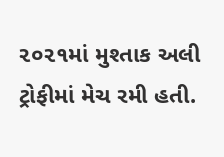૨૦૨૧માં મુશ્તાક અલી ટ્રોફીમાં મેચ રમી હતી.